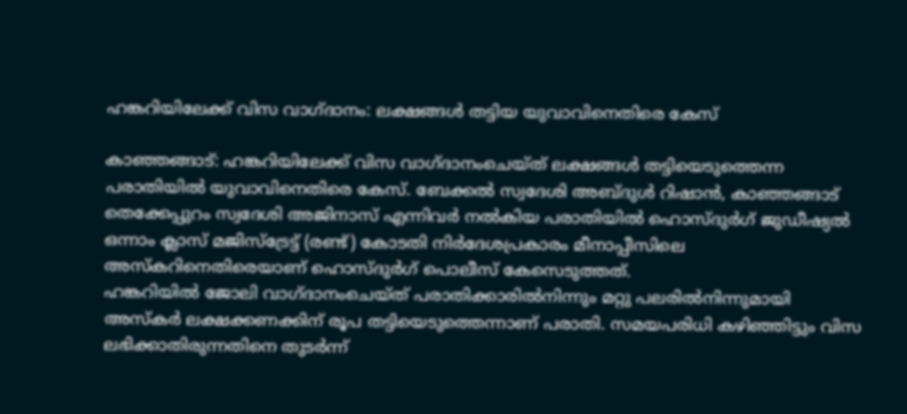ഹങ്കറിയിലേക്ക് വിസ വാഗ്ദാനം: ലക്ഷങ്ങൾ തട്ടിയ യുവാവിനെതിരെ കേസ്

കാഞ്ഞങ്ങാട്: ഹങ്കറിയിലേക്ക് വിസ വാഗ്ദാനംചെയ്ത് ലക്ഷങ്ങൾ തട്ടിയെടുത്തെന്ന പരാതിയിൽ യുവാവിനെതിരെ കേസ്. ബേക്കൽ സ്വദേശി അബ്ദുൾ റിഷാൻ, കാഞ്ഞങ്ങാട് തെക്കേപ്പുറം സ്വദേശി അജിനാസ് എന്നിവർ നൽകിയ പരാതിയിൽ ഹൊസ്ദുർഗ് ജുഡീഷ്യൽ ഒന്നാം ക്ലാസ് മജിസ്ട്രേട്ട് (രണ്ട്) കോടതി നിർദേശപ്രകാരം മീനാപ്പീസിലെ അസ്കറിനെതിരെയാണ് ഹൊസ്ദുർഗ് പൊലീസ് കേസെടുത്തത്.
ഹങ്കറിയിൽ ജോലി വാഗ്ദാനംചെയ്ത് പരാതിക്കാരിൽനിന്നും മറ്റു പലരിൽനിന്നുമായി അസ്കർ ലക്ഷക്കണക്കിന് രൂപ തട്ടിയെടുത്തെന്നാണ് പരാതി. സമയപരിധി കഴിഞ്ഞിട്ടും വിസ ലഭിക്കാതിരുന്നതിനെ തുടർന്ന്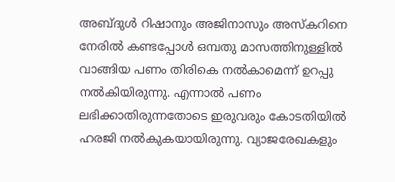അബ്ദുൾ റിഷാനും അജിനാസും അസ്കറിനെ നേരിൽ കണ്ടപ്പോൾ ഒമ്പതു മാസത്തിനുള്ളിൽ വാങ്ങിയ പണം തിരികെ നൽകാമെന്ന് ഉറപ്പു നൽകിയിരുന്നു. എന്നാൽ പണം ലഭിക്കാതിരുന്നതോടെ ഇരുവരും കോടതിയിൽ ഹരജി നൽകുകയായിരുന്നു. വ്യാജരേഖകളും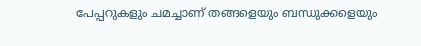പേപ്പറുകളും ചമച്ചാണ് തങ്ങളെയും ബന്ധുക്കളെയും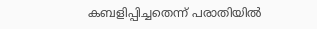കബളിപ്പിച്ചതെന്ന് പരാതിയിൽ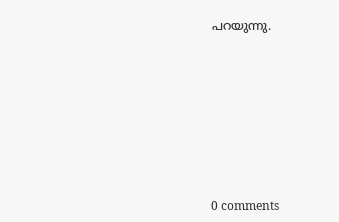പറയുന്നു.










0 comments